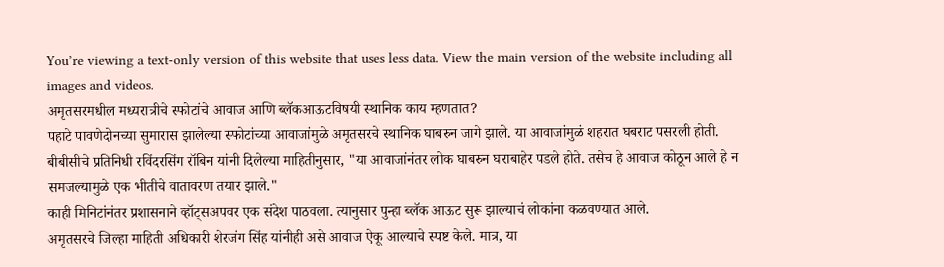You’re viewing a text-only version of this website that uses less data. View the main version of the website including all images and videos.
अमृतसरमधील मध्यरात्रीचे स्फोटांचे आवाज आणि ब्लॅकआऊटविषयी स्थानिक काय म्हणतात?
पहाटे पावणेदोनच्या सुमारास झालेल्या स्फोटांच्या आवाजांमुळे अमृतसरचे स्थानिक घाबरुन जागे झाले. या आवाजांमुळं शहरात घबराट पसरली होती.
बीबीसीचे प्रतिनिधी रविंदरसिंग रॉबिन यांनी दिलेल्या माहितीनुसार, "या आवाजांनंतर लोक घाबरुन घराबाहेर पडले होते. तसेच हे आवाज कोठून आले हे न समजल्यामुळे एक भीतीचे वातावरण तयार झाले."
काही मिनिटांनंतर प्रशासनाने व्हॉट्सअपवर एक संदेश पाठवला. त्यानुसार पुन्हा ब्लॅक आऊट सुरू झाल्याचं लोकांना कळवण्यात आले.
अमृतसरचे जिल्हा माहिती अधिकारी शेरजंग सिंह यांनीही असे आवाज ऐकू आल्याचे स्पष्ट केले. मात्र, या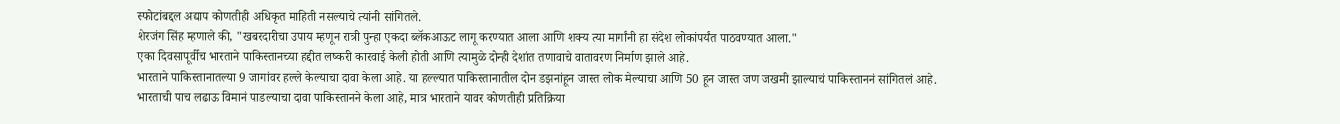स्फोटांबद्दल अद्याप कोणतीही अधिकृत माहिती नसल्याचे त्यांनी सांगितले.
शेरजंग सिंह म्हणाले की, "खबरदारीचा उपाय म्हणून रात्री पुन्हा एकदा ब्लॅकआऊट लागू करण्यात आला आणि शक्य त्या मार्गांनी हा संदेश लोकांपर्यंत पाठवण्यात आला."
एका दिवसापूर्वीच भारताने पाकिस्तानच्या हद्दीत लष्करी कारवाई केली होती आणि त्यामुळे दोन्ही देशांत तणावाचे वातावरण निर्माण झाले आहे.
भारताने पाकिस्तानातल्या 9 जागांवर हल्ले केल्याचा दावा केला आहे. या हल्ल्यात पाकिस्तानातील दोन डझनांहून जास्त लोक मेल्याचा आणि 50 हून जास्त जण जखमी झाल्याचं पाकिस्ताननं सांगितलं आहे.
भारताची पाच लढाऊ विमानं पाडल्याचा दावा पाकिस्तानने केला आहे, मात्र भारताने यावर कोणतीही प्रतिक्रिया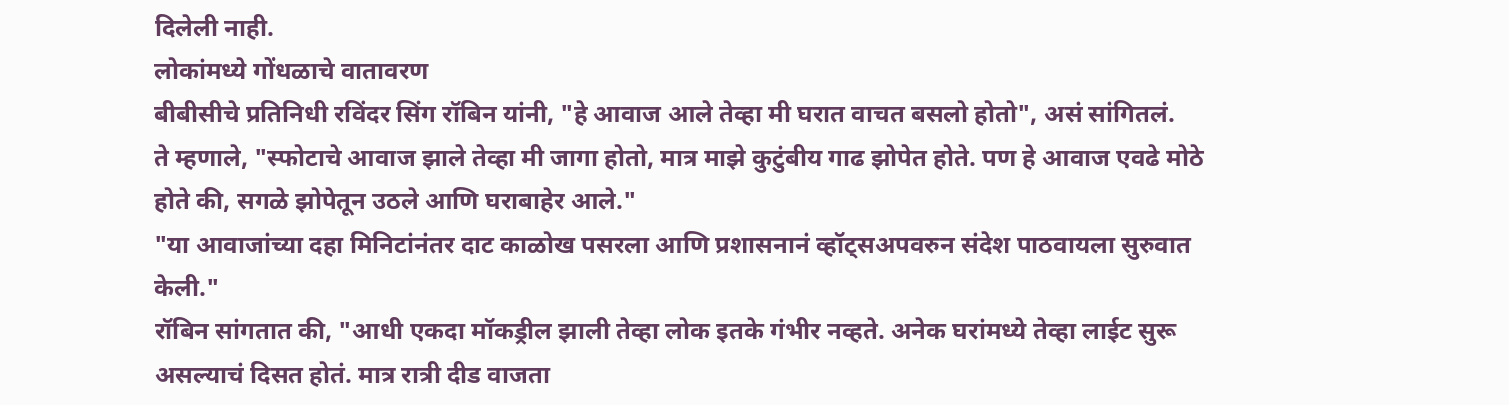दिलेली नाही.
लोकांमध्ये गोंधळाचे वातावरण
बीबीसीचे प्रतिनिधी रविंदर सिंग रॉबिन यांनी, "हे आवाज आले तेव्हा मी घरात वाचत बसलो होतो", असं सांगितलं.
ते म्हणाले, "स्फोटाचे आवाज झाले तेव्हा मी जागा होतो, मात्र माझे कुटुंबीय गाढ झोपेत होते. पण हे आवाज एवढे मोठे होते की, सगळे झोपेतून उठले आणि घराबाहेर आले."
"या आवाजांच्या दहा मिनिटांनंतर दाट काळोख पसरला आणि प्रशासनानं व्हॉट्सअपवरुन संदेश पाठवायला सुरुवात केली."
रॉबिन सांगतात की, "आधी एकदा मॉकड्रील झाली तेव्हा लोक इतके गंभीर नव्हते. अनेक घरांमध्ये तेव्हा लाईट सुरू असल्याचं दिसत होतं. मात्र रात्री दीड वाजता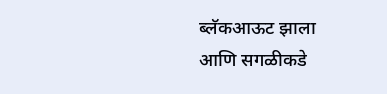ब्लॅकआऊट झाला आणि सगळीकडे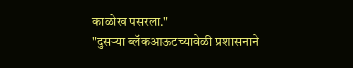काळोख पसरला."
"दुसऱ्या ब्लॅकआऊटच्यावेळी प्रशासनाने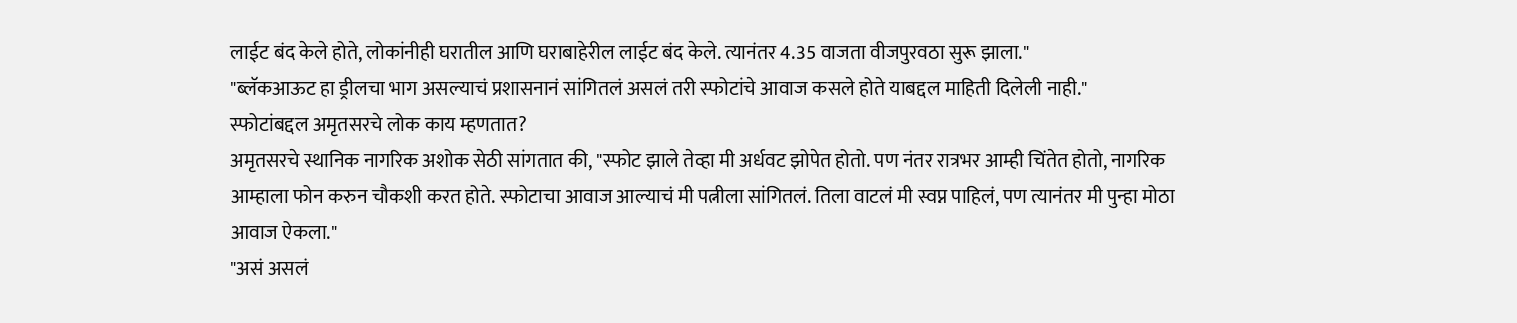लाईट बंद केले होते, लोकांनीही घरातील आणि घराबाहेरील लाईट बंद केले. त्यानंतर 4.35 वाजता वीजपुरवठा सुरू झाला."
"ब्लॅकआऊट हा ड्रीलचा भाग असल्याचं प्रशासनानं सांगितलं असलं तरी स्फोटांचे आवाज कसले होते याबद्दल माहिती दिलेली नाही."
स्फोटांबद्दल अमृतसरचे लोक काय म्हणतात?
अमृतसरचे स्थानिक नागरिक अशोक सेठी सांगतात की, "स्फोट झाले तेव्हा मी अर्धवट झोपेत होतो. पण नंतर रात्रभर आम्ही चिंतेत होतो, नागरिक आम्हाला फोन करुन चौकशी करत होते. स्फोटाचा आवाज आल्याचं मी पत्नीला सांगितलं. तिला वाटलं मी स्वप्न पाहिलं, पण त्यानंतर मी पुन्हा मोठा आवाज ऐकला."
"असं असलं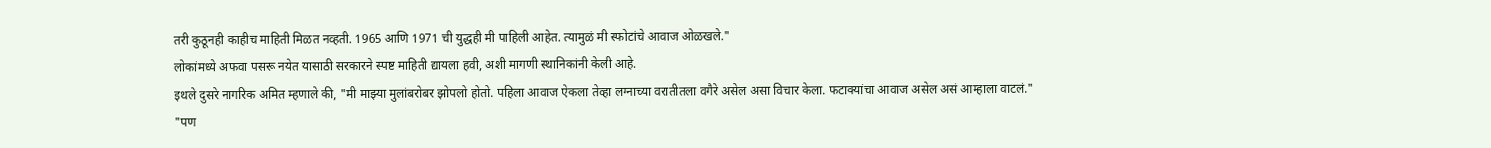तरी कुठूनही काहीच माहिती मिळत नव्हती. 1965 आणि 1971 ची युद्धही मी पाहिली आहेत. त्यामुळं मी स्फोटांचे आवाज ओळखले."
लोकांमध्ये अफवा पसरू नयेत यासाठी सरकारने स्पष्ट माहिती द्यायला हवी, अशी मागणी स्थानिकांनी केली आहे.
इथले दुसरे नागरिक अमित म्हणाले की, "मी माझ्या मुलांबरोबर झोपलो होतो. पहिला आवाज ऐकला तेव्हा लग्नाच्या वरातीतला वगैरे असेल असा विचार केला. फटाक्यांचा आवाज असेल असं आम्हाला वाटलं."
"पण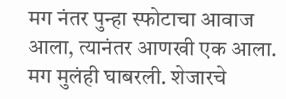मग नंतर पुन्हा स्फोटाचा आवाज आला, त्यानंतर आणखी एक आला. मग मुलंही घाबरली. शेजारचे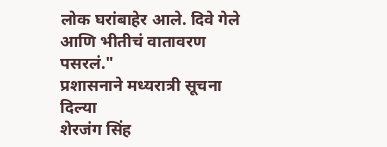लोक घरांबाहेर आले. दिवे गेले आणि भीतीचं वातावरण पसरलं."
प्रशासनाने मध्यरात्री सूचना दिल्या
शेरजंग सिंह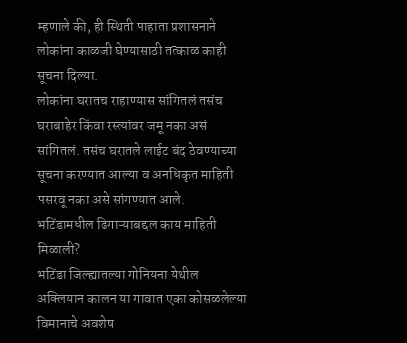म्हणाले की, ही स्थिती पाहाता प्रशासनाने लोकांना काळजी घेण्यासाठी तत्काळ काही सूचना दिल्या.
लोकांना घरातच राहाण्यास सांगितलं तसंच घराबाहेर किंवा रस्त्यांवर जमू नका असं सांगितलं. तसंच घरातले लाईट बंद ठेवण्याच्या सूचना करण्यात आल्या व अनधिकृत माहिती पसरवू नका असे सांगण्यात आले.
भटिंडामधील ढिगाऱ्याबद्दल काय माहिती मिळाली?
भटिंडा जिल्ह्यातल्या गोनियना येथील अक्लियान कालन या गावात एका कोसळलेल्या विमानाचे अवशेष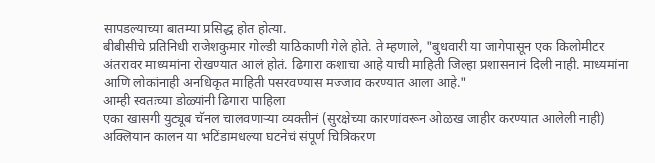सापडल्याच्या बातम्या प्रसिद्ध होत होत्या.
बीबीसीचे प्रतिनिधी राजेशकुमार गोल्डी याठिकाणी गेले होते. ते म्हणाले, "बुधवारी या जागेपासून एक किलोमीटर अंतरावर माध्यमांना रोखण्यात आलं होतं. ढिगारा कशाचा आहे याची माहिती जिल्हा प्रशासनानं दिली नाही. माध्यमांना आणि लोकांनाही अनधिकृत माहिती पसरवण्यास मज्जाव करण्यात आला आहे."
आम्ही स्वतःच्या डोळ्यांनी ढिगारा पाहिला
एका खासगी युट्यूब चॅनल चालवणाऱ्या व्यक्तीनं (सुरक्षेच्या कारणांवरून ओळख जाहीर करण्यात आलेली नाही) अक्लियान कालन या भटिंडामधल्या घटनेचं संपूर्ण चित्रिकरण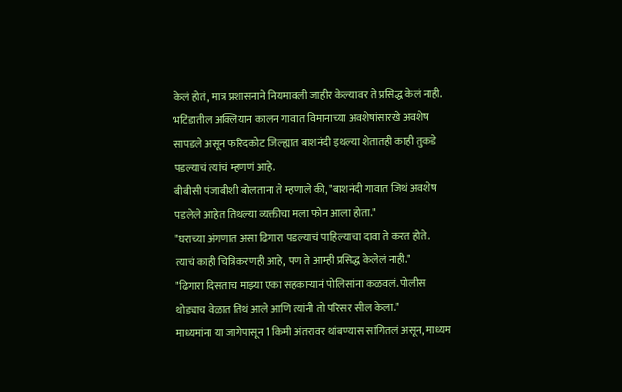केलं होतं, मात्र प्रशासनाने नियमावली जाहीर केल्यावर ते प्रसिद्ध केलं नाही.
भटिंडातील अक्लियान कालन गावात विमानाच्या अवशेषांसारखे अवशेष सापडले असून फरिदकोट जिल्ह्यात बाशनंदी इथल्या शेतातही काही तुकडे पडल्याचं त्यांचं म्हणणं आहे.
बीबीसी पंजाबीशी बोलताना ते म्हणाले की, "बाशनंदी गावात जिथं अवशेष पडलेले आहेत तिथल्या व्यक्तीचा मला फोन आला होता."
"घराच्या अंगणात असा ढिगारा पडल्याचं पाहिल्याचा दावा ते करत होते. त्याचं काही चित्रिकरणही आहे, पण ते आम्ही प्रसिद्ध केलेलं नाही."
"ढिगारा दिसताच माझ्या एका सहकाऱ्यानं पोलिसांना कळवलं. पोलीस थोड्याच वेळात तिथं आले आणि त्यांनी तो परिसर सील केला."
माध्यमांना या जागेपासून 1 किमी अंतरावर थांबण्यास सांगितलं असून, माध्यम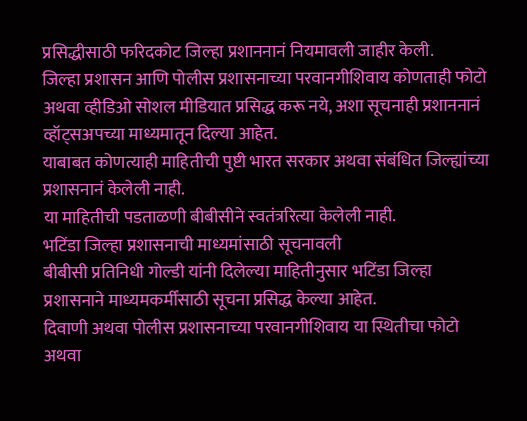प्रसिद्धीसाठी फरिदकोट जिल्हा प्रशाननानं नियमावली जाहीर केली.
जिल्हा प्रशासन आणि पोलीस प्रशासनाच्या परवानगीशिवाय कोणताही फोटो अथवा व्हीडिओ सोशल मीडियात प्रसिद्ध करू नये, अशा सूचनाही प्रशाननानं व्हॉट्सअपच्या माध्यमातून दिल्या आहेत.
याबाबत कोणत्याही माहितीची पुष्टी भारत सरकार अथवा संबंधित जिल्ह्यांच्या प्रशासनानं केलेली नाही.
या माहितीची पडताळणी बीबीसीने स्वतंत्ररित्या केलेली नाही.
भटिंडा जिल्हा प्रशासनाची माध्यमांसाठी सूचनावली
बीबीसी प्रतिनिधी गोल्डी यांनी दिलेल्या माहितीनुसार भटिंडा जिल्हा प्रशासनाने माध्यमकर्मींसाठी सूचना प्रसिद्ध केल्या आहेत.
दिवाणी अथवा पोलीस प्रशासनाच्या परवानगीशिवाय या स्थितीचा फोटो अथवा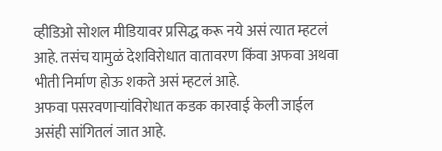व्हीडिओ सोशल मीडियावर प्रसिद्ध करू नये असं त्यात म्हटलं आहे. तसंच यामुळं देशविरोधात वातावरण किंवा अफवा अथवा भीती निर्माण होऊ शकते असं म्हटलं आहे.
अफवा पसरवणाऱ्यांविरोधात कडक कारवाई केली जाईल असंही सांगितलं जात आहे.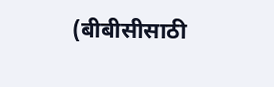(बीबीसीसाठी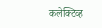कलेक्टिव्ह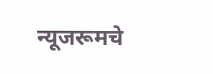न्यूजरूमचे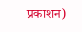प्रकाशन)